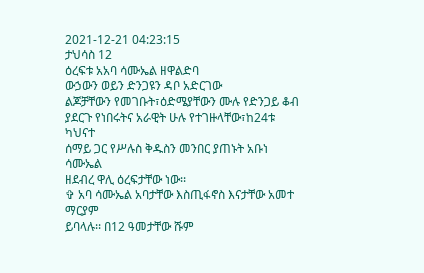2021-12-21 04:23:15
ታህሳስ 12
ዕረፍቱ አአባ ሳሙኤል ዘዋልድባ
ውኃውን ወይን ድንጋዩን ዳቦ አድርገው
ልጆቻቸውን የመገቡት፣ዕድሜያቸውን ሙሉ የድንጋይ ቆብ
ያደርጉ የነበሩትና አራዊት ሁሉ የተገዙላቸው፣ከ24ቱ ካህናተ
ሰማይ ጋር የሥሉስ ቅዱስን መንበር ያጠኑት አቡነ ሳሙኤል
ዘደብረ ዋሊ ዕረፍታቸው ነው፡፡
✞ አባ ሳሙኤል አባታቸው እስጢፋኖስ እናታቸው አመተ ማርያም
ይባላሉ፡፡ በ12 ዓመታቸው ሹም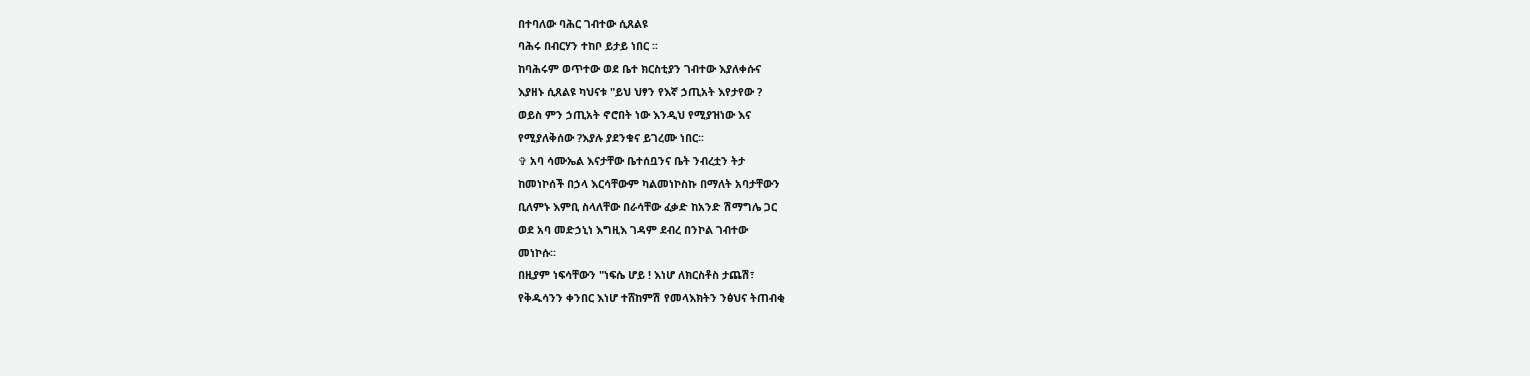በተባለው ባሕር ገብተው ሲጸልዩ
ባሕሩ በብርሃን ተከቦ ይታይ ነበር ፡፡
ከባሕሩም ወጥተው ወደ ቤተ ክርስቲያን ገብተው እያለቀሱና
እያዘኑ ሲጸልዩ ካህናቱ "ይህ ህፃን የእኛ ኃጢአት እየታየው ?
ወይስ ምን ኃጢአት ኖሮበት ነው እንዲህ የሚያዝነው እና
የሚያለቅሰው ?እያሉ ያደንቁና ይገረሙ ነበር፡፡
✞ አባ ሳሙኤል እናታቸው ቤተሰቧንና ቤት ንብረቷን ትታ
ከመነኮሰች በኃላ እርሳቸውም ካልመነኮስኩ በማለት አባታቸውን
ቢለምኑ እምቢ ስላለቸው በራሳቸው ፈቃድ ከአንድ ሽማግሌ ጋር
ወደ አባ መድኃኒነ እግዚእ ገዳም ደብረ በንኮል ገብተው
መነኮሱ፡፡
በዚያም ነፍሳቸውን "ነፍሴ ሆይ ! እነሆ ለክርስቶስ ታጨሽ፣
የቅዱሳንን ቀንበር እነሆ ተሸከምሽ የመላእክትን ንፅህና ትጠብቂ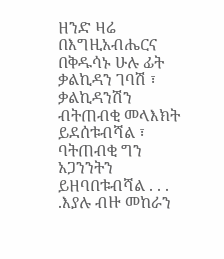ዘንድ ዛሬ በእግዚአብሔርና በቅዱሳኑ ሁሉ ፊት ቃልኪዳን ገባሽ ፣
ቃልኪዳንሽን ብትጠብቂ መላእክት ይደሰቱብሻል ፣ ባትጠብቂ ግን
አጋንንትን ይዘባበቱብሻል . . . .እያሉ ብዙ መከራን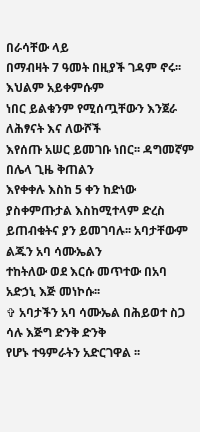በራሳቸው ላይ
በማብዛት 7 ዓመት በዚያች ገዳም ኖሩ፡፡ እህልም አይቀምሱም
ነበር ይልቁንም የሚሰጧቸውን እንጀራ ለሕፃናት እና ለውሾች
እየሰጡ አሠር ይመገቡ ነበር፡፡ ዳግመኛም በሌላ ጊዜ ቅጠልን
እየቀቀሉ እስከ 5 ቀን ከድነው ያስቀምጡታል እስከሚተላም ድረስ
ይጠብቁትና ያን ይመገባሉ፡፡ አባታቸውም ልጁን አባ ሳሙኤልን
ተከትለው ወደ እርሱ መጥተው በአባ አድኃኒ እጅ መነኮሱ፡፡
✞ አባታችን አባ ሳሙኤል በሕይወተ ስጋ ሳሉ እጅግ ድንቅ ድንቅ
የሆኑ ተዓምራትን አድርገዋል ፡፡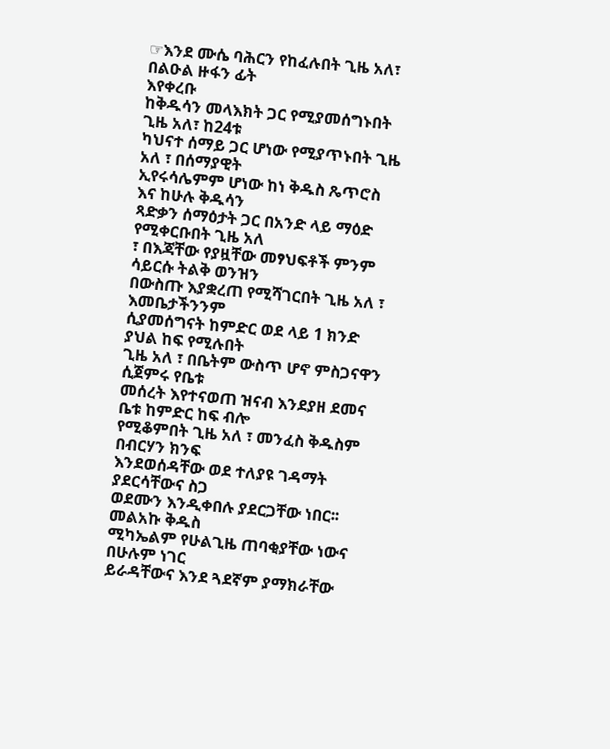☞እንደ ሙሴ ባሕርን የከፈሉበት ጊዜ አለ፣ በልዑል ዙፋን ፊት
እየቀረቡ
ከቅዱሳን መላእክት ጋር የሚያመሰግኑበት ጊዜ አለ፣ ከ24ቱ
ካህናተ ሰማይ ጋር ሆነው የሚያጥኑበት ጊዜ አለ ፣ በሰማያዊት
ኢየሩሳሌምም ሆነው ከነ ቅዱስ ጼጥሮስ እና ከሁሉ ቅዱሳን
ጻድቃን ሰማዕታት ጋር በአንድ ላይ ማዕድ የሚቀርቡበት ጊዜ አለ
፣ በእጃቸው የያዟቸው መፃህፍቶች ምንም ሳይርሱ ትልቅ ወንዝን
በውስጡ እያቋረጠ የሚሻገርበት ጊዜ አለ ፣ እመቤታችንንም
ሲያመሰግናት ከምድር ወደ ላይ 1 ክንድ ያህል ከፍ የሚሉበት
ጊዜ አለ ፣ በቤትም ውስጥ ሆኖ ምስጋናዋን ሲጀምሩ የቤቱ
መሰረት እየተናወጠ ዝናብ እንደያዘ ደመና ቤቱ ከምድር ከፍ ብሎ
የሚቆምበት ጊዜ አለ ፣ መንፈስ ቅዱስም በብርሃን ክንፍ
እንደወሰዳቸው ወደ ተለያዩ ገዳማት ያደርሳቸውና ስጋ
ወደሙን እንዲቀበሉ ያደርጋቸው ነበር፡፡ መልአኩ ቅዱስ
ሚካኤልም የሁልጊዜ ጠባቂያቸው ነውና በሁሉም ነገር
ይራዳቸውና እንደ ጓደኛም ያማክራቸው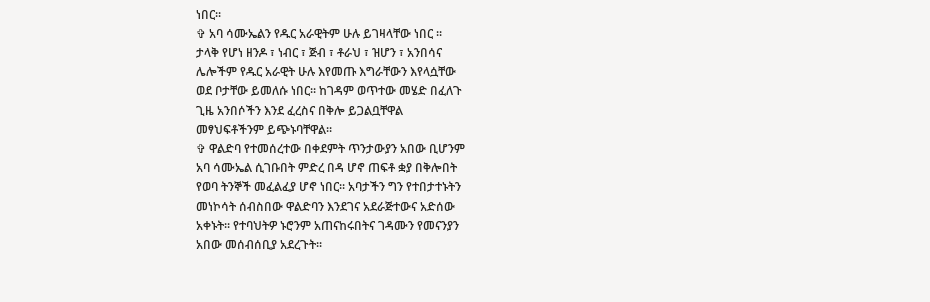ነበር፡፡
✞ አባ ሳሙኤልን የዱር አራዊትም ሁሉ ይገዛላቸው ነበር ፡፡
ታላቅ የሆነ ዘንዶ ፣ ነብር ፣ ጅብ ፣ ቶራህ ፣ ዝሆን ፣ አንበሳና
ሌሎችም የዱር አራዊት ሁሉ እየመጡ እግራቸውን እየላሷቸው
ወደ ቦታቸው ይመለሱ ነበር፡፡ ከገዳም ወጥተው መሄድ በፈለጉ
ጊዜ አንበሶችን እንደ ፈረስና በቅሎ ይጋልቧቸዋል
መፃህፍቶችንም ይጭኑባቸዋል፡፡
✞ ዋልድባ የተመሰረተው በቀደምት ጥንታውያን አበው ቢሆንም
አባ ሳሙኤል ሲገቡበት ምድረ በዳ ሆኖ ጠፍቶ ቋያ በቅሎበት
የወባ ትንኞች መፈልፈያ ሆኖ ነበር፡፡ አባታችን ግን የተበታተኑትን
መነኮሳት ሰብስበው ዋልድባን እንደገና አደራጅተውና አድሰው
አቀኑት፡፡ የተባህትዎ ኑሮንም አጠናከሩበትና ገዳሙን የመናንያን
አበው መሰብሰቢያ አደረጉት፡፡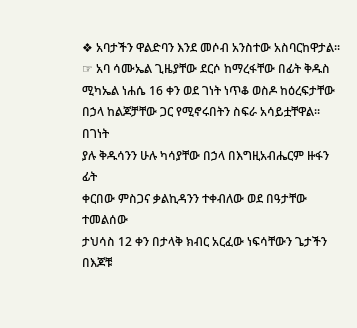❖ አባታችን ዋልድባን እንደ መሶብ አንስተው አስባርከዋታል፡፡
☞ አባ ሳሙኤል ጊዜያቸው ደርሶ ከማረፋቸው በፊት ቅዱስ
ሚካኤል ነሐሴ 16 ቀን ወደ ገነት ነጥቆ ወስዶ ከዕረፍታቸው በኃላ ከልጆቻቸው ጋር የሚኖሩበትን ስፍራ አሳይቷቸዋል፡፡በገነት
ያሉ ቅዱሳንን ሁሉ ካሳያቸው በኃላ በእግዚአብሔርም ዙፋን ፊት
ቀርበው ምስጋና ቃልኪዳንን ተቀብለው ወደ በዓታቸው ተመልሰው
ታህሳስ 12 ቀን በታላቅ ክብር አርፈው ነፍሳቸውን ጌታችን በእጆቹ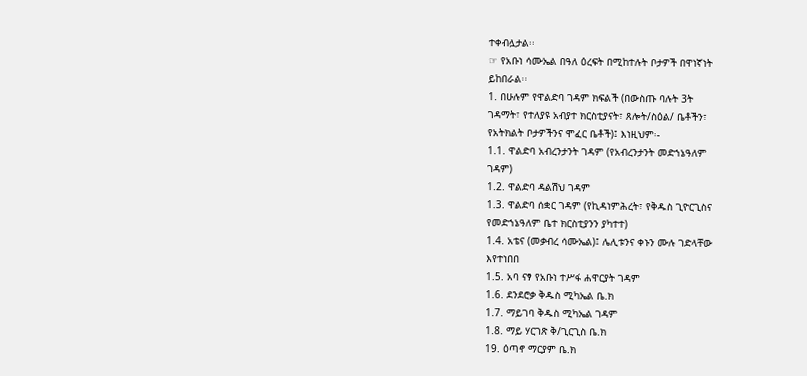ተቀብሏታል፡፡
☞ የአቡነ ሳሙኤል በዓለ ዕረፍት በሚከተሉት ቦታዎች በዋነኛነት
ይከበራል፡፡
1. በሁሉም የዋልድባ ገዳም ክፍልች (በውስጡ ባሉት 3ት
ገዳማት፣ የተለያዩ አብያተ ክርስቲያናት፣ ጸሎት/ስዕል/ ቤቶችን፣
የአትክልት ቦታዎችንና ሞፈር ቤቶች)፤ እነዚህም፡-
1.1. ዋልድባ አብረንታንት ገዳም (የአብረንታንት መድኀኔዓለም
ገዳም)
1.2. ዋልድባ ዳልሽህ ገዳም
1.3. ዋልድባ ሰቋር ገዳም (የኪዳነምሕረት፣ የቅዱስ ጊዮርጊስና
የመድኀኔዓለም ቤተ ክርስቲያንን ያካተተ)
1.4. አቴና (መቃብረ ሳሙኤል)፤ ሌሊቱንና ቀኑን ሙሉ ገድላቸው
እየተነበበ
1.5. አባ ናፃ የአቡነ ተሥፋ ሐዋርያት ገዳም
1.6. ደንደሮቃ ቅዱስ ሚካኤል ቤ.ክ
1.7. ማይገባ ቅዱስ ሚካኤል ገዳም
1.8. ማይ ሃርገጽ ቅ/ጊርጊስ ቤ.ክ
19. ዕጣኖ ማርያም ቤ.ክ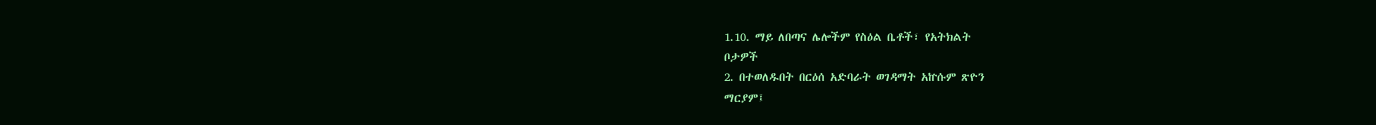1.10. ማይ ለበጣና ሌሎችም የስዕል ቤቶች፣ የአትክልት
ቦታዎች
2. በተወለዱበት በርዕሰ አድባራት ወገዳማት አኵሱም ጽዮን
ማርያም፤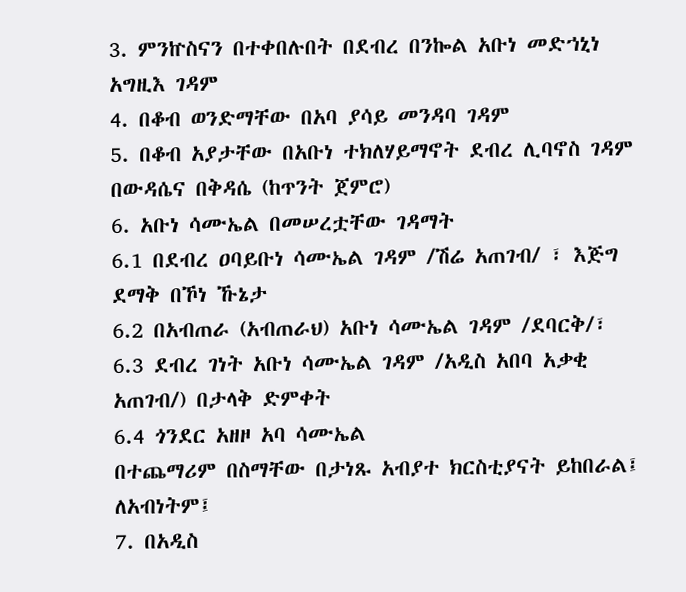3. ምንኵስናን በተቀበሉበት በደብረ በንኰል አቡነ መድኀኒነ
አግዚእ ገዳም
4. በቆብ ወንድማቸው በአባ ያሳይ መንዳባ ገዳም
5. በቆብ አያታቸው በአቡነ ተክለሃይማኖት ደብረ ሊባኖስ ገዳም
በውዳሴና በቅዳሴ (ከጥንት ጀምሮ)
6. አቡነ ሳሙኤል በመሠረቷቸው ገዳማት
6.1 በደብረ ዐባይቡነ ሳሙኤል ገዳም /ሽሬ አጠገብ/ ፣ እጅግ
ደማቅ በኾነ ኹኔታ
6.2 በአብጠራ (አብጠራህ) አቡነ ሳሙኤል ገዳም /ደባርቅ/፣
6.3 ደብረ ገነት አቡነ ሳሙኤል ገዳም /አዲስ አበባ አቃቂ
አጠገብ/) በታላቅ ድምቀት
6.4 ጎንደር አዘዞ አባ ሳሙኤል
በተጨማሪም በስማቸው በታነጹ አብያተ ክርስቲያናት ይከበራል፤
ለአብነትም፤
7. በአዲስ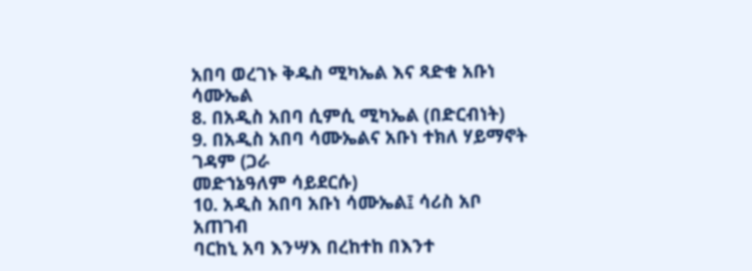አበባ ወረገኑ ቅዱስ ሚካኤል እና ጻድቁ አቡነ
ሳሙኤል
8. በአዲስ አበባ ሲምሲ ሚካኤል (በድርብነት)
9. በአዲስ አበባ ሳሙኤልና አቡነ ተክለ ሃይማኖት ገዳም (ጋራ
መድኀኔዓለም ሳይደርሱ)
10. አዲስ አበባ አቡነ ሳሙኤል፤ ሳሪስ አቦ አጠገብ
ባርከኒ አባ እንሣእ በረከተከ በእንተ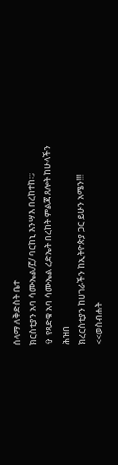ሰላማ ለቅድስት ቤተ
ክርስቲያን አባ ሳሙኤል/፫/ ባርከኒ እንሣእ በረከተከ፡:;
✞ የጻድቁ አባ ሳሙኤል ረድኤት በረከት ምልጃ ጸሎት ከሁላችን
ሕዝበ
ክረርስቲያን ከሀገራችን ከኢትዮጵያ ጋር ይሁን አሜን!!!
<<ወስብሐት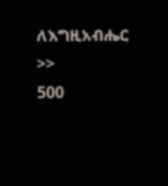ለእግዚአብሔር >>
500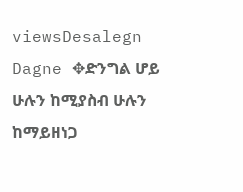viewsDesalegn Dagne ✥ድንግል ሆይ ሁሉን ከሚያስብ ሁሉን ከማይዘነጋ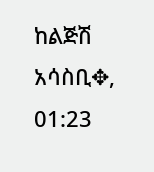ከልጅሽ አሳስቢ✥, 01:23